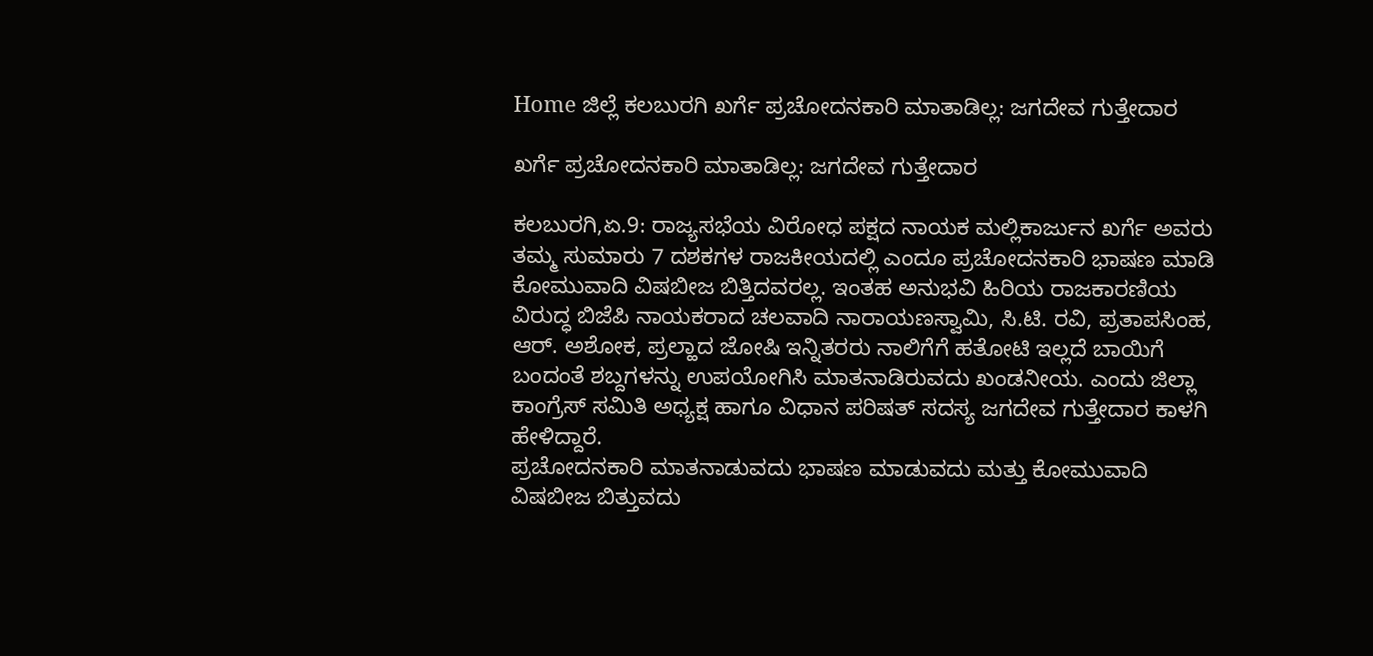Home ಜಿಲ್ಲೆ ಕಲಬುರಗಿ ಖರ್ಗೆ ಪ್ರಚೋದನಕಾರಿ ಮಾತಾಡಿಲ್ಲ: ಜಗದೇವ ಗುತ್ತೇದಾರ

ಖರ್ಗೆ ಪ್ರಚೋದನಕಾರಿ ಮಾತಾಡಿಲ್ಲ: ಜಗದೇವ ಗುತ್ತೇದಾರ

ಕಲಬುರಗಿ,ಏ.9: ರಾಜ್ಯಸಭೆಯ ವಿರೋಧ ಪಕ್ಷದ ನಾಯಕ ಮಲ್ಲಿಕಾರ್ಜುನ ಖರ್ಗೆ ಅವರು ತಮ್ಮ ಸುಮಾರು 7 ದಶಕಗಳ ರಾಜಕೀಯದಲ್ಲಿ ಎಂದೂ ಪ್ರಚೋದನಕಾರಿ ಭಾಷಣ ಮಾಡಿ ಕೋಮುವಾದಿ ವಿಷಬೀಜ ಬಿತ್ತಿದವರಲ್ಲ. ಇಂತಹ ಅನುಭವಿ ಹಿರಿಯ ರಾಜಕಾರಣಿಯ ವಿರುದ್ಧ ಬಿಜೆಪಿ ನಾಯಕರಾದ ಚಲವಾದಿ ನಾರಾಯಣಸ್ವಾಮಿ, ಸಿ.ಟಿ. ರವಿ, ಪ್ರತಾಪಸಿಂಹ, ಆರ್. ಅಶೋಕ, ಪ್ರಲ್ಹಾದ ಜೋಷಿ ಇನ್ನಿತರರು ನಾಲಿಗೆಗೆ ಹತೋಟಿ ಇಲ್ಲದೆ ಬಾಯಿಗೆ ಬಂದಂತೆ ಶಬ್ದಗಳನ್ನು ಉಪಯೋಗಿಸಿ ಮಾತನಾಡಿರುವದು ಖಂಡನೀಯ. ಎಂದು ಜಿಲ್ಲಾ ಕಾಂಗ್ರೆಸ್ ಸಮಿತಿ ಅಧ್ಯಕ್ಷ ಹಾಗೂ ವಿಧಾನ ಪರಿಷತ್ ಸದಸ್ಯ ಜಗದೇವ ಗುತ್ತೇದಾರ ಕಾಳಗಿ ಹೇಳಿದ್ದಾರೆ.
ಪ್ರಚೋದನಕಾರಿ ಮಾತನಾಡುವದು ಭಾಷಣ ಮಾಡುವದು ಮತ್ತು ಕೋಮುವಾದಿ ವಿಷಬೀಜ ಬಿತ್ತುವದು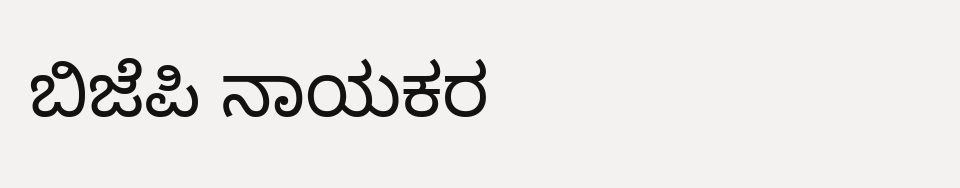ಬಿಜೆಪಿ ನಾಯಕರ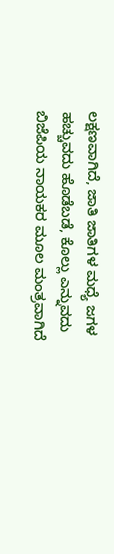ಲಕ್ಷಣವಾಗಿದೆ, ಜಾತಿ ಜಾತಿಗಳ ಮಧ್ಯೆ ಜಗಳ ಹಚ್ಚುವದು ಹೊಡೆಬಡೆ, ಕೊಲ್ಲು ಎನ್ನುವದು ಬಿಜೆಪಿಯ ನಾಯಕರ ಮೂಲ ಮಂತ್ರವಾಗಿದೆ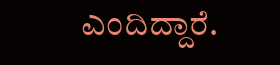ಎಂದಿದ್ದಾರೆ.